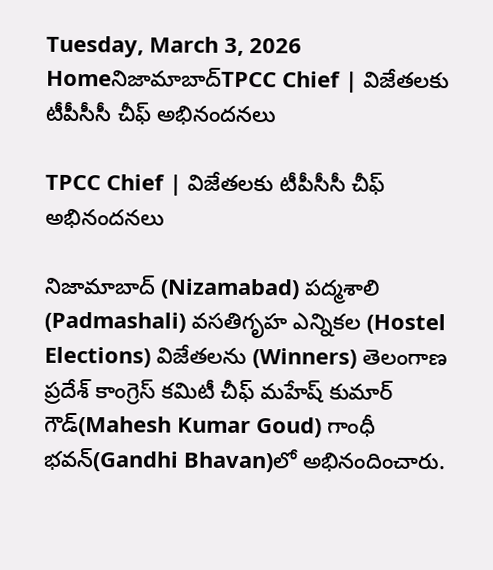Tuesday, March 3, 2026
Homeనిజామాబాద్‌TPCC Chief | విజేతలకు టీపీసీసీ చీఫ్ అభినందనలు

TPCC Chief | విజేతలకు టీపీసీసీ చీఫ్ అభినందనలు

నిజామాబాద్ (Nizamabad) పద్మశాలి (Padmashali) వసతిగృహ ఎన్నికల (Hostel Elections) విజేతలను (Winners) తెలంగాణ ప్రదేశ్ కాంగ్రెస్ కమిటీ చీఫ్ మహేష్ కుమార్ గౌడ్(Mahesh Kumar Goud) గాంధీ భవన్‌(Gandhi Bhavan)లో అభినందించారు.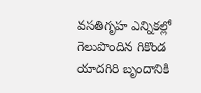వసతిగృహ ఎన్నికల్లో గెలుపొందిన గికొండ యాదగిరి బృందానికి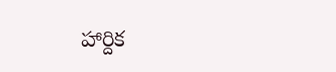హార్దిక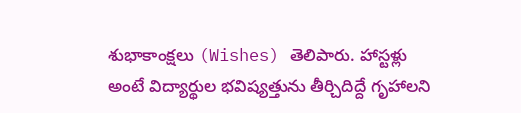శుభాకాంక్షలు (Wishes) తెలిపారు. హాస్టళ్లు అంటే విద్యార్థుల భవిష్యత్తును తీర్చిదిద్దే గృహాలని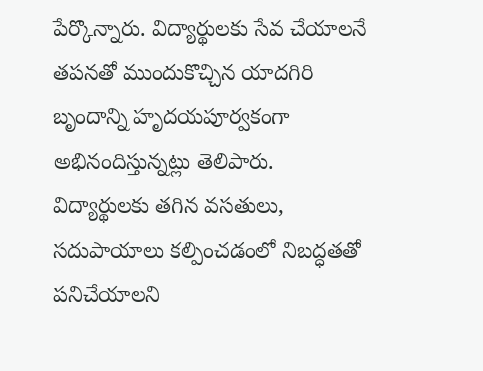పేర్కొన్నారు. విద్యార్థులకు సేవ చేయాలనే తపనతో ముందుకొచ్చిన యాదగిరి బృందాన్ని హృదయపూర్వకంగా అభినందిస్తున్నట్లు తెలిపారు. విద్యార్థులకు తగిన వసతులు, సదుపాయాలు కల్పించడంలో నిబద్ధతతో పనిచేయాలని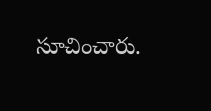సూచించారు.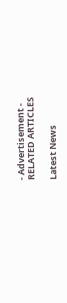- Advertisement -
RELATED ARTICLES

Latest News